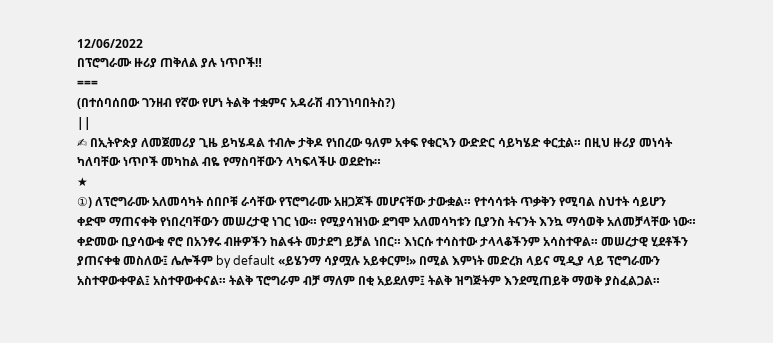12/06/2022
በፕሮግራሙ ዙሪያ ጠቅለል ያሉ ነጥቦች‼
===
(በተሰባሰበው ገንዘብ የኛው የሆነ ትልቅ ተቋምና አዳራሽ ብንገነባበትስ?)
||
✍ በኢትዮጵያ ለመጀመሪያ ጊዜ ይካሄዳል ተብሎ ታቅዶ የነበረው ዓለም አቀፍ የቁርኣን ውድድር ሳይካሄድ ቀርቷል። በዚህ ዙሪያ መነሳት ካለባቸው ነጥቦች መካከል ብዬ የማስባቸውን ላካፍላችሁ ወደድኩ።
★
①) ለፕሮግራሙ አለመሳካት ሰበቦቹ ራሳቸው የፕሮግራሙ አዘጋጆች መሆናቸው ታውቋል። የተሳሳቱት ጥቃቅን የሚባል ስህተት ሳይሆን ቀድሞ ማጠናቀቅ የነበረባቸውን መሠረታዊ ነገር ነው። የሚያሳዝነው ደግሞ አለመሳካቱን ቢያንስ ትናንት እንኳ ማሳወቅ አለመቻላቸው ነው። ቀድመው ቢያሳውቁ ኖሮ በአንፃሩ ብዙዎችን ከልፋት መታደግ ይቻል ነበር። እነርሱ ተሳስተው ታላላቆችንም አሳስተዋል። መሠረታዊ ሂደቶችን ያጠናቀቁ መስለው፤ ሌሎችም by default «ይሄንማ ሳያሟሉ አይቀርም!» በሚል እምነት መድረክ ላይና ሚዲያ ላይ ፕሮግራሙን አስተዋውቀዋል፤ አስተዋውቀናል። ትልቅ ፕሮግራም ብቻ ማለም በቂ አይደለም፤ ትልቅ ዝግጅትም እንደሚጠይቅ ማወቅ ያስፈልጋል።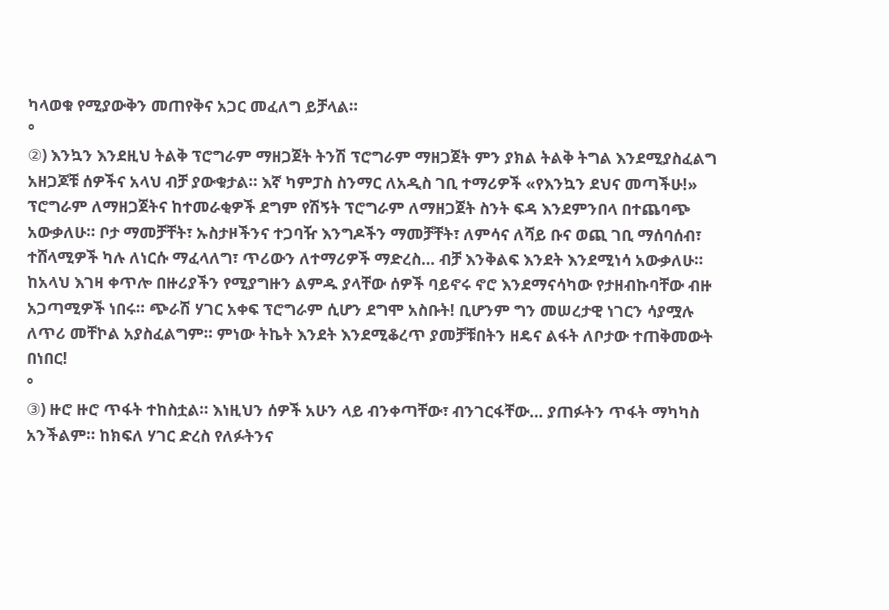ካላወቁ የሚያውቅን መጠየቅና አጋር መፈለግ ይቻላል።
°
②) እንኳን እንደዚህ ትልቅ ፕሮግራም ማዘጋጀት ትንሽ ፕሮግራም ማዘጋጀት ምን ያክል ትልቅ ትግል እንደሚያስፈልግ አዘጋጆቹ ሰዎችና አላህ ብቻ ያውቁታል። እኛ ካምፓስ ስንማር ለአዲስ ገቢ ተማሪዎች «የእንኳን ደህና መጣችሁ!» ፕሮግራም ለማዘጋጀትና ከተመራቂዎች ደግም የሽኝት ፕሮግራም ለማዘጋጀት ስንት ፍዳ እንደምንበላ በተጨባጭ አውቃለሁ። ቦታ ማመቻቸት፣ ኡስታዞችንና ተጋባዥ እንግዶችን ማመቻቸት፣ ለምሳና ለሻይ ቡና ወጪ ገቢ ማሰባሰብ፣ ተሸላሚዎች ካሉ ለነርሱ ማፈላለግ፣ ጥሪውን ለተማሪዎች ማድረስ… ብቻ እንቅልፍ እንደት እንደሚነሳ አውቃለሁ። ከአላህ እገዛ ቀጥሎ በዙሪያችን የሚያግዙን ልምዱ ያላቸው ሰዎች ባይኖሩ ኖሮ እንደማናሳካው የታዘብኩባቸው ብዙ አጋጣሚዎች ነበሩ። ጭራሽ ሃገር አቀፍ ፕሮግራም ሲሆን ደግሞ አስቡት! ቢሆንም ግን መሠረታዊ ነገርን ሳያሟሉ ለጥሪ መቸኮል አያስፈልግም። ምነው ትኬት እንደት እንደሚቆረጥ ያመቻቹበትን ዘዴና ልፋት ለቦታው ተጠቅመውት በነበር!
°
③) ዙሮ ዙሮ ጥፋት ተከስቷል። እነዚህን ሰዎች አሁን ላይ ብንቀጣቸው፣ ብንገርፋቸው… ያጠፉትን ጥፋት ማካካስ አንችልም። ከክፍለ ሃገር ድረስ የለፉትንና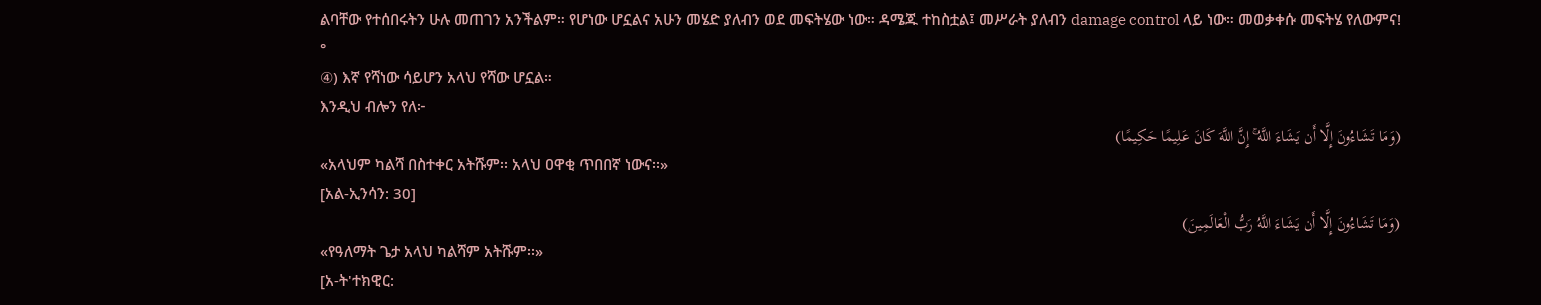ልባቸው የተሰበሩትን ሁሉ መጠገን አንችልም። የሆነው ሆኗልና አሁን መሄድ ያለብን ወደ መፍትሄው ነው። ዳሜጁ ተከስቷል፤ መሥራት ያለብን damage control ላይ ነው። መወቃቀሱ መፍትሄ የለውምና!
°
④) እኛ የሻነው ሳይሆን አላህ የሻው ሆኗል።
እንዲህ ብሎን የለ፦
(وَمَا تَشَاءُونَ إِلَّا أَن يَشَاءَ اللَّهُ ۚ إِنَّ اللَّهَ كَانَ عَلِيمًا حَكِيمًا)
«አላህም ካልሻ በስተቀር አትሹም፡፡ አላህ ዐዋቂ ጥበበኛ ነውና፡፡»
[አል-ኢንሳን: 30]
(وَمَا تَشَاءُونَ إِلَّا أَن يَشَاءَ اللَّهُ رَبُّ الْعَالَمِينَ)
«የዓለማት ጌታ አላህ ካልሻም አትሹም፡፡»
[አ-ት'ተክዊር: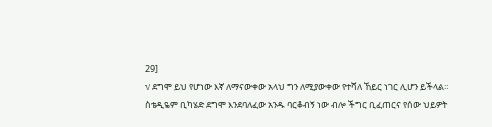29]
√ ደግሞ ይህ የሆነው እኛ ለማናውቀው አላህ ግን ለሚያውቀው የተሻለ ኸይር ነገር ሊሆን ይችላል።
ስቴዲዬም ቢካሄድ ደግሞ እንደባለፈው አንዱ ባርቆብኝ ነው ብሎ ችግር ቢፈጠርና የሰው ህይዎት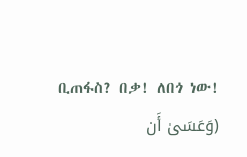ቢጠፋስ? በቃ! ለበጎ ነው!
(وَعَسَىٰ أَن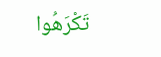تَكْرَهُوا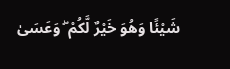شَيْئًا وَهُوَ خَيْرٌ لَّكُمْ ۖ وَعَسَىٰ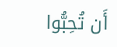أَن تُحِبُّوا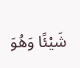شَيْئًا وَهُوَ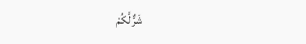شَرٌّ لَّكُمْ